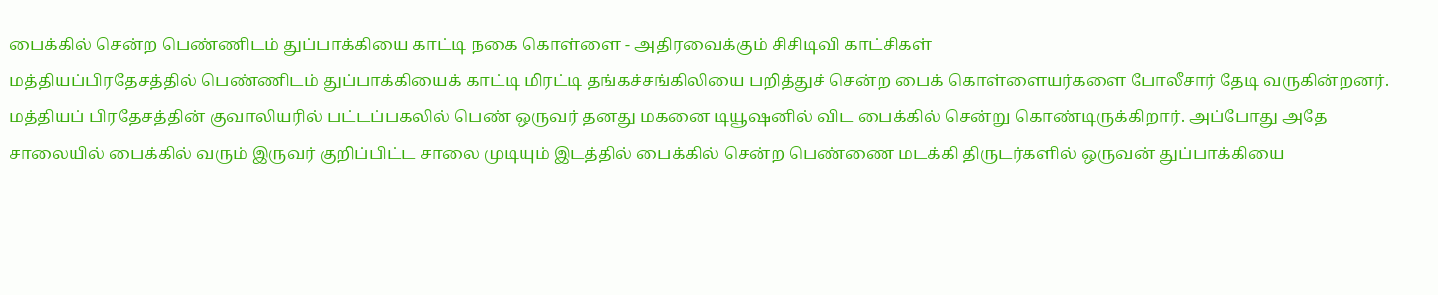பைக்கில் சென்ற பெண்ணிடம் துப்பாக்கியை காட்டி நகை கொள்ளை - அதிரவைக்கும் சிசிடிவி காட்சிகள்
மத்தியப்பிரதேசத்தில் பெண்ணிடம் துப்பாக்கியைக் காட்டி மிரட்டி தங்கச்சங்கிலியை பறித்துச் சென்ற பைக் கொள்ளையர்களை போலீசார் தேடி வருகின்றனர்.
மத்தியப் பிரதேசத்தின் குவாலியரில் பட்டப்பகலில் பெண் ஒருவர் தனது மகனை டியூஷனில் விட பைக்கில் சென்று கொண்டிருக்கிறார். அப்போது அதே சாலையில் பைக்கில் வரும் இருவர் குறிப்பிட்ட சாலை முடியும் இடத்தில் பைக்கில் சென்ற பெண்ணை மடக்கி திருடர்களில் ஒருவன் துப்பாக்கியை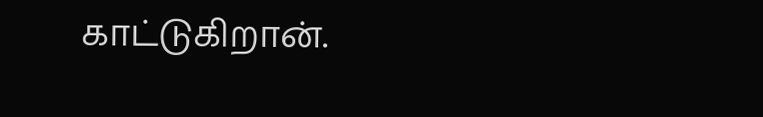காட்டுகிறான்.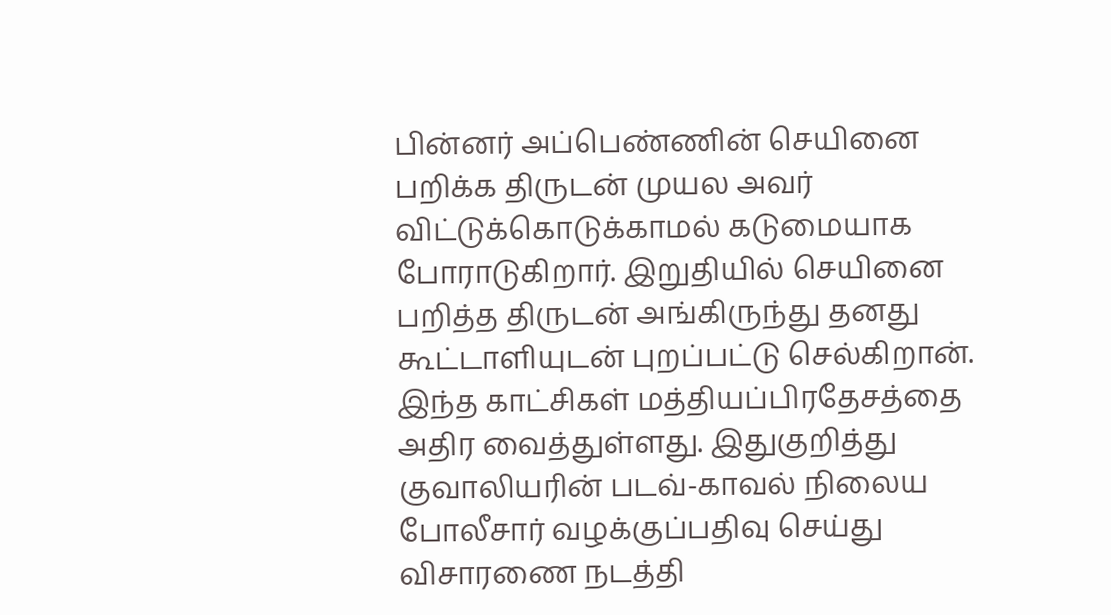பின்னர் அப்பெண்ணின் செயினை பறிக்க திருடன் முயல அவர் விட்டுக்கொடுக்காமல் கடுமையாக போராடுகிறார். இறுதியில் செயினை பறித்த திருடன் அங்கிருந்து தனது கூட்டாளியுடன் புறப்பட்டு செல்கிறான்.
இந்த காட்சிகள் மத்தியப்பிரதேசத்தை அதிர வைத்துள்ளது. இதுகுறித்து குவாலியரின் படவ்-காவல் நிலைய போலீசார் வழக்குப்பதிவு செய்து விசாரணை நடத்தி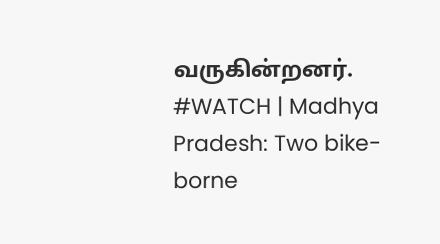வருகின்றனர்.
#WATCH | Madhya Pradesh: Two bike-borne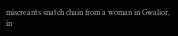miscreants snatch chain from a woman in Gwalior, in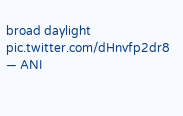broad daylight pic.twitter.com/dHnvfp2dr8
— ANI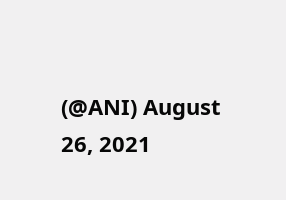(@ANI) August 26, 2021